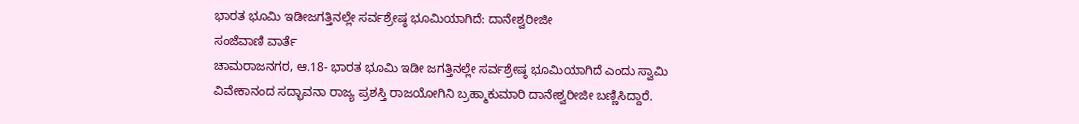ಭಾರತ ಭೂಮಿ ಇಡೀಜಗತ್ತಿನಲ್ಲೇ ಸರ್ವಶ್ರೇಷ್ಠ ಭೂಮಿಯಾಗಿದೆ: ದಾನೇಶ್ವರೀಜೀ
ಸಂಜೆವಾಣಿ ವಾರ್ತೆ
ಚಾಮರಾಜನಗರ, ಆ.18- ಭಾರತ ಭೂಮಿ ಇಡೀ ಜಗತ್ತಿನಲ್ಲೇ ಸರ್ವಶ್ರೇಷ್ಠ ಭೂಮಿಯಾಗಿದೆ ಎಂದು ಸ್ವಾಮಿ ವಿವೇಕಾನಂದ ಸದ್ಭಾವನಾ ರಾಜ್ಯ ಪ್ರಶಸ್ತಿ ರಾಜಯೋಗಿನಿ ಬ್ರಹ್ಮಾಕುಮಾರಿ ದಾನೇಶ್ವರೀಜೀ ಬಣ್ಣಿಸಿದ್ದಾರೆ.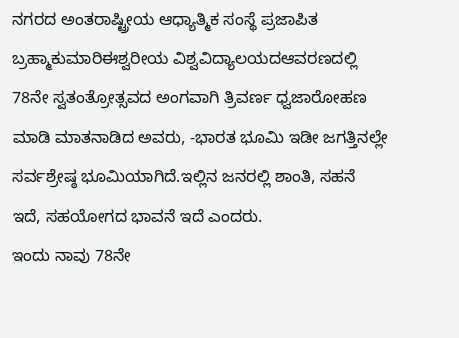ನಗರದ ಅಂತರಾಷ್ಟ್ರೀಯ ಆಧ್ಯಾತ್ಮಿಕ ಸಂಸ್ಥೆ ಪ್ರಜಾಪಿತ ಬ್ರಹ್ಮಾಕುಮಾರಿಈಶ್ವರೀಯ ವಿಶ್ವವಿದ್ಯಾಲಯದಆವರಣದಲ್ಲಿ 78ನೇ ಸ್ವತಂತ್ರೋತ್ಸವದ ಅಂಗವಾಗಿ ತ್ರಿವರ್ಣ ಧ್ವಜಾರೋಹಣ ಮಾಡಿ ಮಾತನಾಡಿದ ಅವರು, -ಭಾರತ ಭೂಮಿ ಇಡೀ ಜಗತ್ತಿನಲ್ಲೇ ಸರ್ವಶ್ರೇಷ್ಠ ಭೂಮಿಯಾಗಿದೆ.ಇಲ್ಲಿನ ಜನರಲ್ಲಿ ಶಾಂತಿ, ಸಹನೆ ಇದೆ, ಸಹಯೋಗದ ಭಾವನೆ ಇದೆ ಎಂದರು.
ಇಂದು ನಾವು 78ನೇ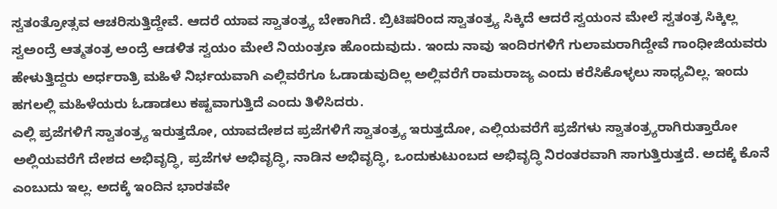ಸ್ವತಂತ್ರೋತ್ಸವ ಆಚರಿಸುತ್ತಿದ್ದೇವೆ. ಆದರೆ ಯಾವ ಸ್ವಾತಂತ್ರ್ಯ ಬೇಕಾಗಿದೆ. ಬ್ರಿಟಿಷರಿಂದ ಸ್ವಾತಂತ್ರ್ಯ ಸಿಕ್ಕಿದೆ ಆದರೆ ಸ್ವಯಂನ ಮೇಲೆ ಸ್ವತಂತ್ರ ಸಿಕ್ಕಿಲ್ಲ ಸ್ವಅಂದ್ರೆ ಆತ್ಮತಂತ್ರ ಅಂದ್ರೆ ಆಡಳಿತ ಸ್ವಯಂ ಮೇಲೆ ನಿಯಂತ್ರಣ ಹೊಂದುವುದು. ಇಂದು ನಾವು ಇಂದಿರಗಳಿಗೆ ಗುಲಾಮರಾಗಿದ್ದೇವೆ ಗಾಂಧೀಜಿಯವರು ಹೇಳುತ್ತಿದ್ದರು ಅರ್ಧರಾತ್ರಿ ಮಹಿಳೆ ನಿರ್ಭಯವಾಗಿ ಎಲ್ಲಿವರೆಗೂ ಓಡಾಡುವುದಿಲ್ಲ ಅಲ್ಲಿವರೆಗೆ ರಾಮರಾಜ್ಯ ಎಂದು ಕರೆಸಿಕೊಳ್ಳಲು ಸಾಧ್ಯವಿಲ್ಲ. ಇಂದು ಹಗಲಲ್ಲಿ ಮಹಿಳೆಯರು ಓಡಾಡಲು ಕಷ್ಟವಾಗುತ್ತಿದೆ ಎಂದು ತಿಳಿಸಿದರು.
ಎಲ್ಲಿ ಪ್ರಜೆಗಳಿಗೆ ಸ್ವಾತಂತ್ರ್ಯ ಇರುತ್ತದೋ, ಯಾವದೇಶದ ಪ್ರಜೆಗಳಿಗೆ ಸ್ವಾತಂತ್ರ್ಯ ಇರುತ್ತದೋ, ಎಲ್ಲಿಯವರೆಗೆ ಪ್ರಜೆಗಳು ಸ್ವಾತಂತ್ರ್ಯರಾಗಿರುತ್ತಾರೋ ಅಲ್ಲಿಯವರೆಗೆ ದೇಶದ ಅಭಿವೃದ್ಧಿ, ಪ್ರಜೆಗಳ ಅಭಿವೃದ್ಧಿ, ನಾಡಿನ ಅಭಿವೃದ್ಧಿ, ಒಂದುಕುಟುಂಬದ ಅಭಿವೃದ್ಧಿ ನಿರಂತರವಾಗಿ ಸಾಗುತ್ತಿರುತ್ತದೆ. ಅದಕ್ಕೆ ಕೊನೆ ಎಂಬುದು ಇಲ್ಲ. ಅದಕ್ಕೆ ಇಂದಿನ ಭಾರತವೇ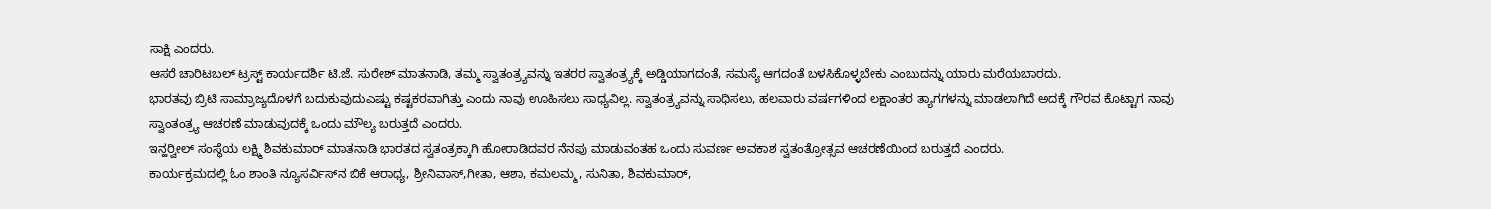ಸಾಕ್ಷಿ ಎಂದರು.
ಆಸರೆ ಚಾರಿಟಬಲ್ ಟ್ರಸ್ಟ್ ಕಾರ್ಯದರ್ಶಿ ಟಿ.ಜೆ. ಸುರೇಶ್ ಮಾತನಾಡಿ, ತಮ್ಮ ಸ್ವಾತಂತ್ರ್ಯವನ್ನು ಇತರರ ಸ್ವಾತಂತ್ರ್ಯಕ್ಕೆ ಅಡ್ಡಿಯಾಗದಂತೆ, ಸಮಸ್ಯೆ ಆಗದಂತೆ ಬಳಸಿಕೊಳ್ಳಬೇಕು ಎಂಬುದನ್ನು ಯಾರು ಮರೆಯಬಾರದು.
ಭಾರತವು ಬ್ರಿಟಿ ಸಾಮ್ರಾಜ್ಯದೊಳಗೆ ಬದುಕುವುದುಎಷ್ಟು ಕಷ್ಟಕರವಾಗಿತ್ತು ಎಂದು ನಾವು ಊಹಿಸಲು ಸಾಧ್ಯವಿಲ್ಲ. ಸ್ವಾತಂತ್ರ್ಯವನ್ನು ಸಾಧಿಸಲು, ಹಲವಾರು ವರ್ಷಗಳಿಂದ ಲಕ್ಷಾಂತರ ತ್ಯಾಗಗಳನ್ನು ಮಾಡಲಾಗಿದೆ ಅದಕ್ಕೆ ಗೌರವ ಕೊಟ್ಟಾಗ ನಾವು ಸ್ವಾಂತಂತ್ರ್ಯ ಆಚರಣೆ ಮಾಡುವುದಕ್ಕೆ ಒಂದು ಮೌಲ್ಯ ಬರುತ್ತದೆ ಎಂದರು.
ಇನ್ಹರ್‍ವೀಲ್ ಸಂಸ್ಥೆಯ ಲಕ್ಷ್ಮಿ ಶಿವಕುಮಾರ್ ಮಾತನಾಡಿ ಭಾರತದ ಸ್ವತಂತ್ರಕ್ಕಾಗಿ ಹೋರಾಡಿದವರ ನೆನಪು ಮಾಡುವಂತಹ ಒಂದು ಸುವರ್ಣ ಅವಕಾಶ ಸ್ವತಂತ್ರೋತ್ಸವ ಆಚರಣೆಯಿಂದ ಬರುತ್ತದೆ ಎಂದರು.
ಕಾರ್ಯಕ್ರಮದಲ್ಲಿ ಓಂ ಶಾಂತಿ ನ್ಯೂಸರ್ವಿಸ್‍ನ ಬಿಕೆ ಆರಾಧ್ಯ, ಶ್ರೀನಿವಾಸ್,ಗೀತಾ, ಆಶಾ, ಕಮಲಮ್ಮ, ಸುನಿತಾ, ಶಿವಕುಮಾರ್,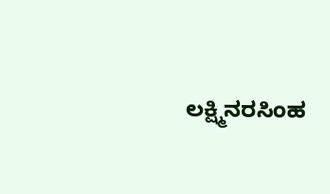ಲಕ್ಷ್ಮಿನರಸಿಂಹ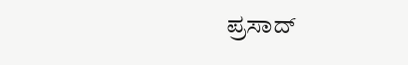ಪ್ರಸಾದ್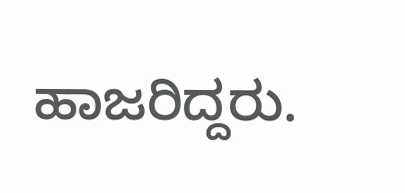ಹಾಜರಿದ್ದರು.